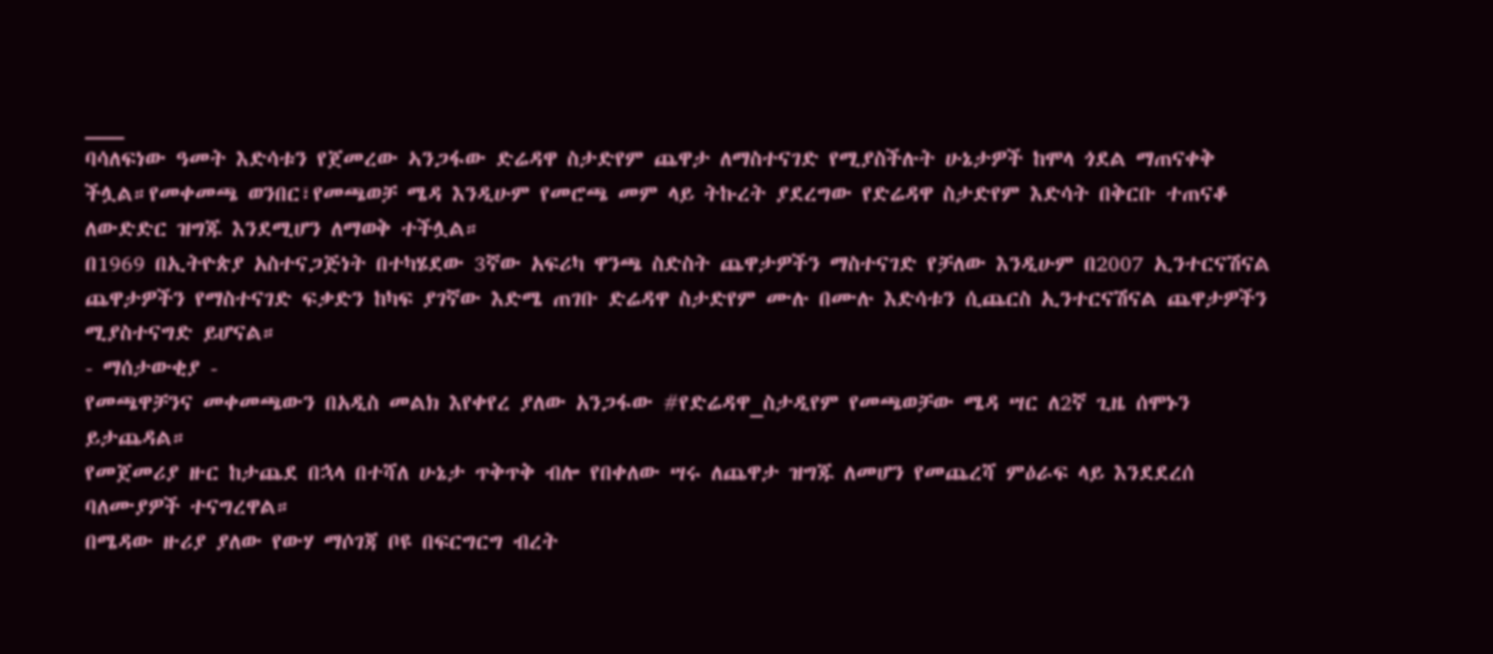___
ባሳለፍነው ዓመት እድሳቱን የጀመረው ኣንጋፋው ድሬዳዋ ስታድየም ጨዋታ ለማስተናገድ የሚያስችሉት ሁኔታዎች ከሞላ ጎደል ማጠናቀቅ ችሏል።የመቀመጫ ወንበር፣የመጫወቻ ሜዳ እንዲሁም የመሮጫ መም ላይ ትኩረት ያደረግው የድሬዳዋ ስታድየም እድሳት በቅርቡ ተጠናቆ ለውድድር ዝግጁ እንደሚሆን ለማወቅ ተችሏል።
በ1969 በኢትዮጵያ አስተናጋጅነት በተካሄደው 3ኛው አፍሪካ ዋንጫ ስድስት ጨዋታዎችን ማስተናገድ የቻለው እንዲሁም በ2007 ኢንተርናሽናል ጨዋታዎችን የማስተናገድ ፍቃድን ከካፍ ያገኛው እድሜ ጠገቡ ድሬዳዋ ስታድየም ሙሉ በሙሉ እድሳቱን ሲጨርስ ኢንተርናሽናል ጨዋታዎችን ሚያስተናግድ ይሆናል።
- ማሰታውቂያ -
የመጫዋቻንና መቀመጫውን በአዲስ መልክ እየቀየረ ያለው አንጋፋው #የድሬዳዋ_ስታዲየም የመጫወቻው ሜዳ ሣር ለ2ኛ ጊዜ ሰሞኑን ይታጨዳል።
የመጀመሪያ ዙር ከታጨደ በኋላ በተሻለ ሁኔታ ጥቅጥቅ ብሎ የበቀለው ሣሩ ለጨዋታ ዝግጁ ለመሆን የመጨረሻ ምዕራፍ ላይ እንደደረሰ ባለሙያዎች ተናግረዋል።
በሜዳው ዙሪያ ያለው የውሃ ማሶገጃ ቦዩ በፍርግርግ ብረት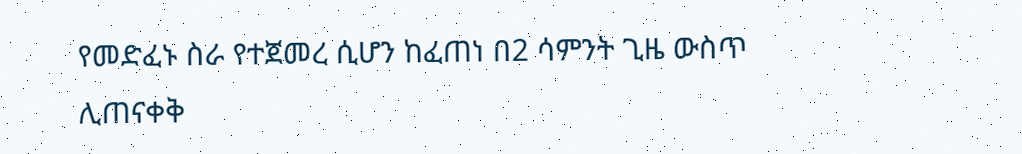የመድፈኑ ስራ የተጀመረ ሲሆን ከፈጠነ በ2 ሳምንት ጊዜ ውስጥ ሊጠናቀቅ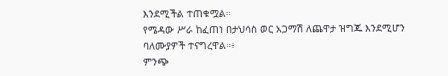እንደሚችል ተጠቁሟል።
የሜዳው ሥራ ከፈጠነ በታህሳስ ወር አጋማሽ ለጨዋታ ዝግጁ እንደሚሆን ባለሙያዎች ተናግረዋል።፥
ምንጭ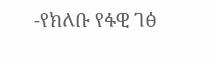-የክለቡ የፋዊ ገፅ